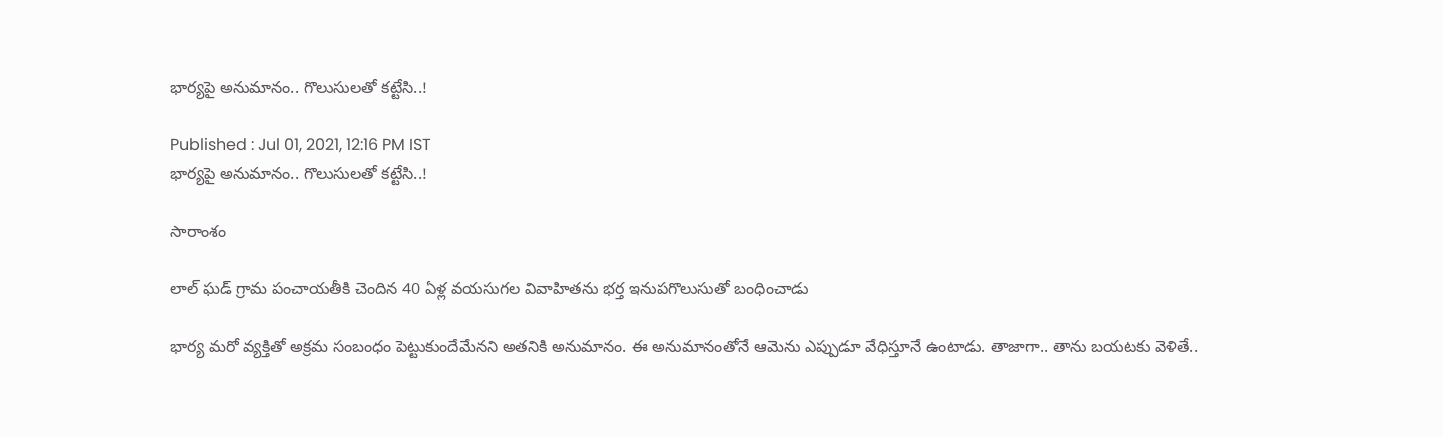భార్యపై అనుమానం.. గొలుసులతో కట్టేసి..!

Published : Jul 01, 2021, 12:16 PM IST
భార్యపై అనుమానం.. గొలుసులతో కట్టేసి..!

సారాంశం

లాల్ ఘడ్ గ్రామ పంచాయతీకి చెందిన 40 ఏళ్ల వయసుగల వివాహితను భర్త ఇనుపగొలుసుతో బంధించాడు

భార్య మరో వ్యక్తితో అక్రమ సంబంధం పెట్టుకుందేమేనని అతనికి అనుమానం. ఈ అనుమానంతోనే ఆమెను ఎప్పుడూ వేధిస్తూనే ఉంటాడు. తాజాగా.. తాను బయటకు వెళితే..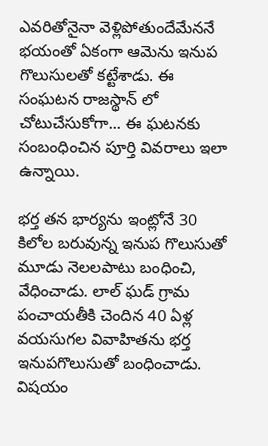ఎవరితోనైనా వెళ్లిపోతుందేమేననే భయంతో ఏకంగా ఆమెను ఇనుప గొలుసులతో కట్టేశాడు. ఈ సంఘటన రాజస్థాన్ లో చోటుచేసుకోగా... ఈ ఘటనకు సంబంధించిన పూర్తి వివరాలు ఇలా ఉన్నాయి.

భర్త తన భార్యను ఇంట్లోనే 30 కిలోల బరువున్న ఇనుప గొలుసుతో మూడు నెలలపాటు బంధించి, వేధించాడు. లాల్ ఘడ్ గ్రామ పంచాయతీకి చెందిన 40 ఏళ్ల వయసుగల వివాహితను భర్త ఇనుపగొలుసుతో బంధించాడు. విషయం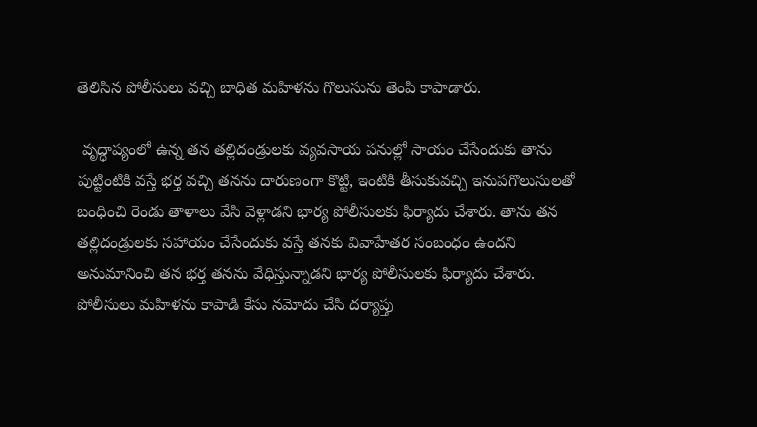తెలిసిన పోలీసులు వచ్చి బాధిత మహిళను గొలుసును తెంపి కాపాడారు.

 వృద్ధాప్యంలో ఉన్న తన తల్లిదండ్రులకు వ్యవసాయ పనుల్లో సాయం చేసేందుకు తాను పుట్టింటికి వస్తే భర్త వచ్చి తనను దారుణంగా కొట్టి, ఇంటికి తీసుకువచ్చి ఇనుపగొలుసులతో బంధించి రెండు తాళాలు వేసి వెళ్లాడని భార్య పోలీసులకు ఫిర్యాదు చేశారు. తాను తన తల్లిదండ్రులకు సహాయం చేసేందుకు వస్తే తనకు వివాహేతర సంబంధం ఉందని అనుమానించి తన భర్త తనను వేధిస్తున్నాడని భార్య పోలీసులకు ఫిర్యాదు చేశారు. పోలీసులు మహిళను కాపాడి కేసు నమోదు చేసి దర్యాప్తు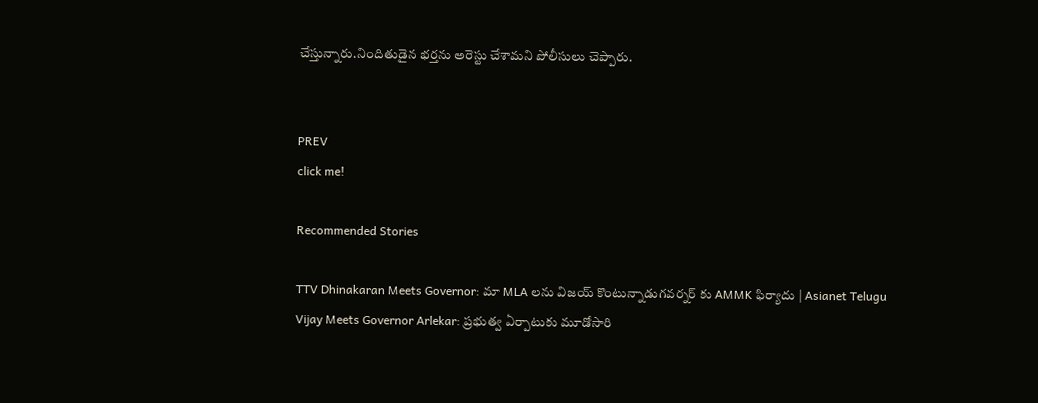చేస్తున్నారు.నిందితుడైన భర్తను అరెస్టు చేశామని పోలీసులు చెప్పారు.


PREV
click me!

Recommended Stories

TTV Dhinakaran Meets Governor: మా MLA లను విజయ్ కొంటున్నాడుగవర్నర్ కు AMMK ఫిర్యాదు | Asianet Telugu
Vijay Meets Governor Arlekar: ప్రభుత్వ ఏర్పాటుకు మూడోసారి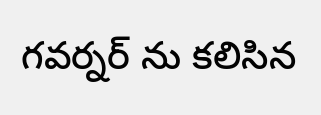గవర్నర్ ను కలిసిన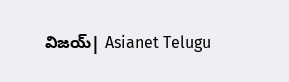విజయ్| Asianet Telugu